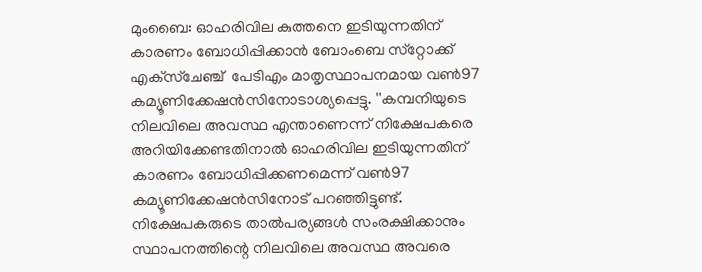മുംബൈ: ഓഹരിവില കുത്തനെ ഇടിയുന്നതിന് കാരണം ബോധിപ്പിക്കാന്‍ ബോംബെ സ്‌റ്റോക്ക് എക്‌സ്‌ചേഞ്ച്  പേടിഎം മാതൃസ്ഥാപനമായ വണ്‍97 കമ്യൂണിക്കേഷന്‍സിനോടാശ്യപ്പെട്ടു. ''കമ്പനിയുടെ നിലവിലെ അവസ്ഥ എന്താണെന്ന് നിക്ഷേപകരെ അറിയിക്കേണ്ടതിനാല്‍ ഓഹരിവില ഇടിയുന്നതിന് കാരണം ബോധിപ്പിക്കണമെന്ന് വണ്‍97 കമ്യൂണിക്കേഷന്‍സിനോട് പറഞ്ഞിട്ടുണ്ട്. നിക്ഷേപകരുടെ താല്‍പര്യങ്ങള്‍ സംരക്ഷിക്കാനും സ്ഥാപനത്തിന്റെ നിലവിലെ അവസ്ഥ അവരെ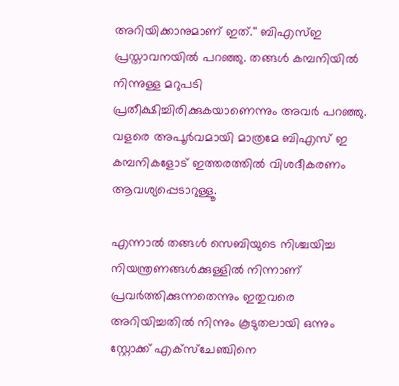അറിയിക്കാനുമാണ് ഇത്.'' ബിഎസ്ഇ പ്രസ്താവനയില്‍ പറഞ്ഞു. തങ്ങള്‍ കമ്പനിയില്‍ നിന്നുള്ള മറുപടി പ്രതീക്ഷിച്ചിരിക്കുകയാണെന്നും അവര്‍ പറഞ്ഞു. വളരെ അപൂര്‍വമായി മാത്രമേ ബിഎസ് ഇ കമ്പനികളോട് ഇത്തരത്തില്‍ വിശദീകരണം ആവശ്യപ്പെടാറുള്ളൂ.

എന്നാല്‍ തങ്ങള്‍ സെബിയുടെ നിശ്ചയിച്ച നിയന്ത്രണങ്ങള്‍ക്കുള്ളില്‍ നിന്നാണ് പ്രവര്‍ത്തിക്കുന്നതെന്നും ഇതുവരെ അറിയിച്ചതില്‍ നിന്നും കൂടുതലായി ഒന്നും സ്റ്റോക്ക് എക്‌സ്‌ചേഞ്ചിനെ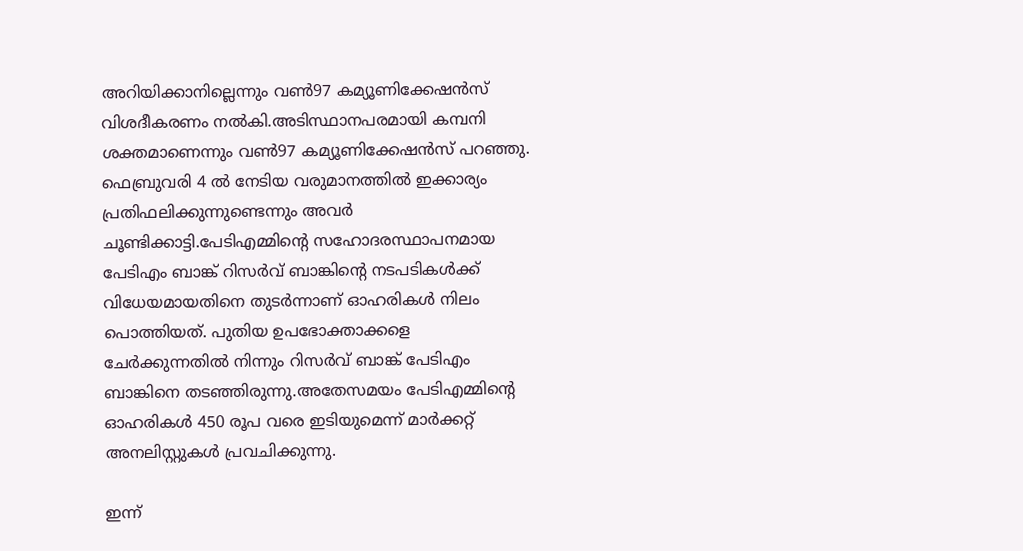അറിയിക്കാനില്ലെന്നും വണ്‍97 കമ്യൂണിക്കേഷന്‍സ് വിശദീകരണം നല്‍കി.അടിസ്ഥാനപരമായി കമ്പനി ശക്തമാണെന്നും വണ്‍97 കമ്യൂണിക്കേഷന്‍സ് പറഞ്ഞു. ഫെബ്രുവരി 4 ല്‍ നേടിയ വരുമാനത്തില്‍ ഇക്കാര്യം പ്രതിഫലിക്കുന്നുണ്ടെന്നും അവര്‍ ചൂണ്ടിക്കാട്ടി.പേടിഎമ്മിന്റെ സഹോദരസ്ഥാപനമായ പേടിഎം ബാങ്ക് റിസര്‍വ് ബാങ്കിന്റെ നടപടികള്‍ക്ക് വിധേയമായതിനെ തുടര്‍ന്നാണ് ഓഹരികള്‍ നിലം പൊത്തിയത്. പുതിയ ഉപഭോക്താക്കളെ ചേര്‍ക്കുന്നതില്‍ നിന്നും റിസര്‍വ് ബാങ്ക് പേടിഎം ബാങ്കിനെ തടഞ്ഞിരുന്നു.അതേസമയം പേടിഎമ്മിന്റെ ഓഹരികള്‍ 450 രൂപ വരെ ഇടിയുമെന്ന് മാര്‍ക്കറ്റ് അനലിസ്റ്റുകള്‍ പ്രവചിക്കുന്നു.

ഇന്ന്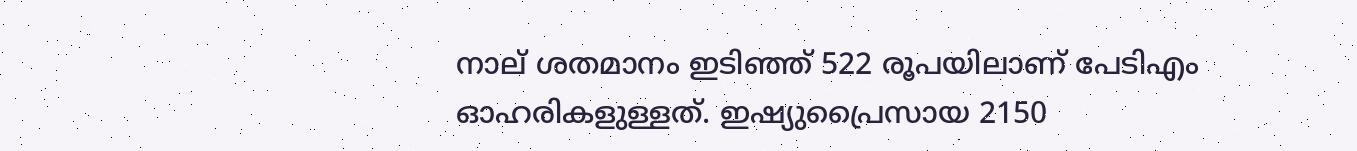നാല് ശതമാനം ഇടിഞ്ഞ് 522 രൂപയിലാണ് പേടിഎം ഓഹരികളുള്ളത്. ഇഷ്യുപ്രൈസായ 2150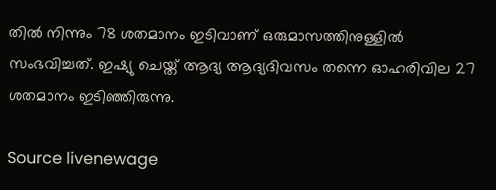തില്‍ നിന്നും 78 ശതമാനം ഇടിവാണ് ഒരുമാസത്തിനുള്ളില്‍ സംഭവിച്ചത്. ഇഷ്യു ചെയ്ത് ആദ്യ ആദ്യദിവസം തന്നെ ഓഹരിവില 27 ശതമാനം ഇടിഞ്ഞിരുന്നു.

Source livenewage